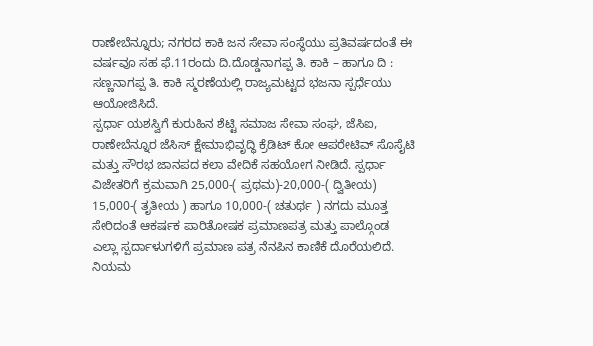ರಾಣೇಬೆನ್ನೂರು; ನಗರದ ಕಾಕಿ ಜನ ಸೇವಾ ಸಂಸ್ಥೆಯು ಪ್ರತಿವರ್ಷದಂತೆ ಈ ವರ್ಷವೂ ಸಹ ಫೆ.11ರಂದು ದಿ.ದೊಡ್ಡನಾಗಪ್ಪ ತಿ. ಕಾಕಿ – ಹಾಗೂ ದಿ : ಸಣ್ಣನಾಗಪ್ಪ ತಿ. ಕಾಕಿ ಸ್ಮರಣೆಯಲ್ಲಿ ರಾಜ್ಯಮಟ್ಟದ ಭಜನಾ ಸ್ಪರ್ಧೆಯು ಆಯೋಜಿಸಿದೆ.
ಸ್ಪರ್ಧಾ ಯಶಸ್ವಿಗೆ ಕುರುಹಿನ ಶೆಟ್ಟಿ ಸಮಾಜ ಸೇವಾ ಸಂಘ, ಜೆಸಿಐ, ರಾಣೇಬೆನ್ನೂರ ಜೆಸಿಸ್ ಕ್ಷೇಮಾಭಿವೃದ್ಧಿ ಕ್ರೆಡಿಟ್ ಕೋ ಆಪರೇಟಿವ್ ಸೊಸೈಟಿ ಮತ್ತು ಸೌರಭ ಜಾನಪದ ಕಲಾ ವೇದಿಕೆ ಸಹಯೋಗ ನೀಡಿದೆ. ಸ್ಪರ್ಧಾ ವಿಜೇತರಿಗೆ ಕ್ರಮವಾಗಿ 25,000-( ಪ್ರಥಮ)-20,000-( ದ್ವಿತೀಯ) 15,000-( ತೃತೀಯ ) ಹಾಗೂ 10,000-( ಚತುರ್ಥ ) ನಗದು ಮೂತ್ತ ಸೇರಿದಂತೆ ಆಕರ್ಷಕ ಪಾರಿತೋಷಕ ಪ್ರಮಾಣಪತ್ರ ಮತ್ತು ಪಾಲ್ಗೊಂಡ ಎಲ್ಲಾ ಸ್ಪರ್ದಾಳುಗಳಿಗೆ ಪ್ರಮಾಣ ಪತ್ರ ನೆನಪಿನ ಕಾಣಿಕೆ ದೊರೆಯಲಿದೆ.
ನಿಯಮ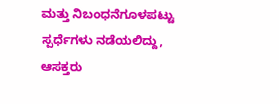ಮತ್ತು ನಿಬಂಧನೆಗೂಳಪಟ್ಟು ಸ್ಪರ್ಧೆಗಳು ನಡೆಯಲಿದ್ದು, ಆಸಕ್ತರು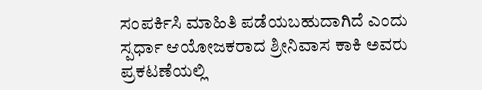ಸಂಪರ್ಕಿಸಿ ಮಾಹಿತಿ ಪಡೆಯಬಹುದಾಗಿದೆ ಎಂದು ಸ್ಪರ್ಧಾ ಆಯೋಜಕರಾದ ಶ್ರೀನಿವಾಸ ಕಾಕಿ ಅವರು ಪ್ರಕಟಣೆಯಲ್ಲಿ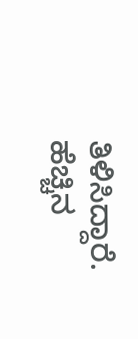ತಿಳಿಸಿದ್ದಾರೆ. ಹೆಚ್ಚಿನ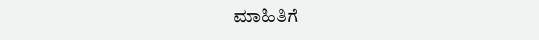ಮಾಹಿತಿಗೆ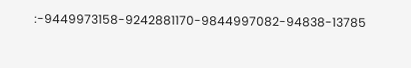:-9449973158-9242881170-9844997082-94838-13785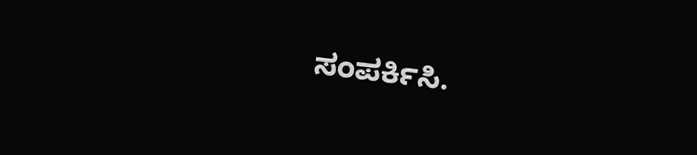ಸಂಪರ್ಕಿಸಿ.